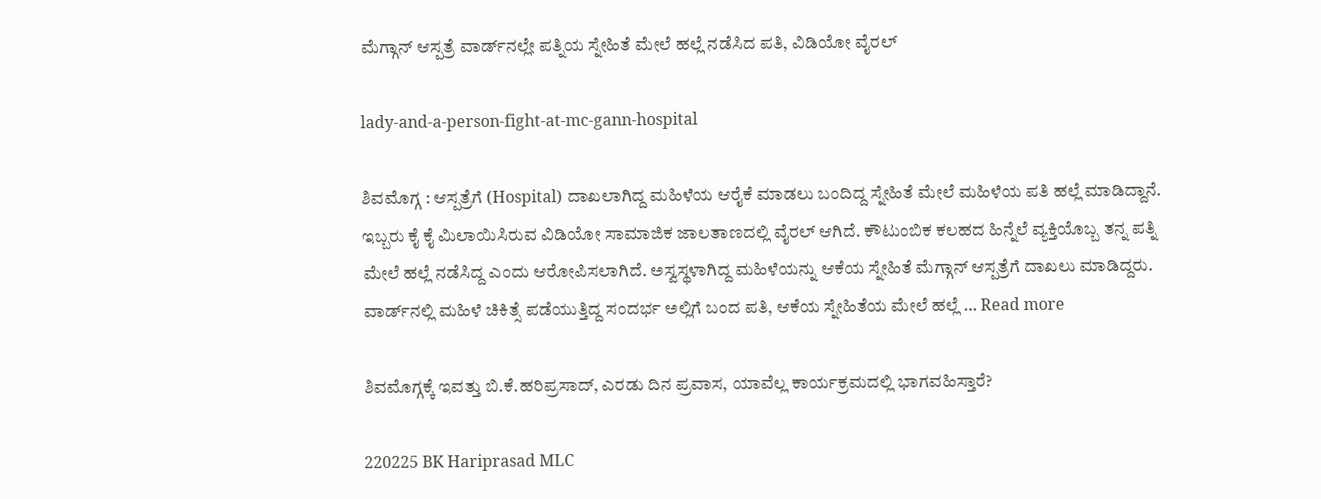ಮೆಗ್ಗಾನ್‌ ಆಸ್ಪತ್ರೆ ವಾರ್ಡ್‌ನಲ್ಲೇ ಪತ್ನಿಯ ಸ್ನೇಹಿತೆ ಮೇಲೆ ಹಲ್ಲೆ ನಡೆಸಿದ ಪತಿ, ವಿಡಿಯೋ ವೈರಲ್

lady-and-a-person-fight-at-mc-gann-hospital

ಶಿವಮೊಗ್ಗ : ಆಸ್ಪತ್ರೆಗೆ (Hospital) ದಾಖಲಾಗಿದ್ದ ಮಹಿಳೆಯ ಆರೈಕೆ ಮಾಡಲು ಬಂದಿದ್ದ ಸ್ನೇಹಿತೆ ಮೇಲೆ ಮಹಿಳೆಯ ಪತಿ ಹಲ್ಲೆ ಮಾಡಿದ್ದಾನೆ. ಇಬ್ಬರು ಕೈ ಕೈ ಮಿಲಾಯಿಸಿರುವ ವಿಡಿಯೋ ಸಾಮಾಜಿಕ ಜಾಲತಾಣದಲ್ಲಿ ವೈರಲ್‌ ಆಗಿದೆ. ಕೌಟುಂಬಿಕ ಕಲಹದ ಹಿನ್ನೆಲೆ ವ್ಯಕ್ತಿಯೊಬ್ಬ ತನ್ನ ಪತ್ನಿ ಮೇಲೆ ಹಲ್ಲೆ ನಡೆಸಿದ್ದ ಎಂದು ಆರೋಪಿಸಲಾಗಿದೆ. ಅಸ್ವಸ್ಥಳಾಗಿದ್ದ ಮಹಿಳೆಯನ್ನು ಆಕೆಯ ಸ್ನೇಹಿತೆ ಮೆಗ್ಗಾನ್‌ ಆಸ್ಪತ್ರೆಗೆ ದಾಖಲು ಮಾಡಿದ್ದರು. ವಾರ್ಡ್‌ನಲ್ಲಿ ಮಹಿಳೆ ಚಿಕಿತ್ಸೆ ಪಡೆಯುತ್ತಿದ್ದ ಸಂದರ್ಭ ಅಲ್ಲಿಗೆ ಬಂದ ಪತಿ, ಆಕೆಯ ಸ್ನೇಹಿತೆಯ ಮೇಲೆ ಹಲ್ಲೆ … Read more

ಶಿವಮೊಗ್ಗಕ್ಕೆ ಇವತ್ತು ಬಿ.ಕೆ.ಹರಿಪ್ರಸಾದ್‌, ಎರಡು ದಿನ ಪ್ರವಾಸ, ಯಾವೆಲ್ಲ ಕಾರ್ಯಕ್ರಮದಲ್ಲಿ ಭಾಗವಹಿಸ್ತಾರೆ?

220225 BK Hariprasad MLC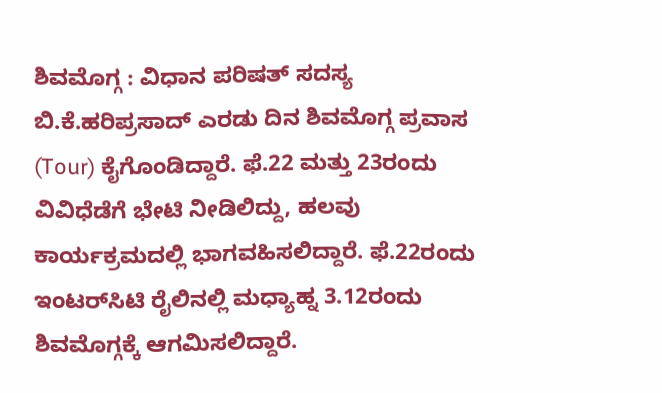ಶಿವಮೊಗ್ಗ : ವಿಧಾನ ಪರಿಷತ್‌ ಸದಸ್ಯ ಬಿ.ಕೆ.ಹರಿಪ್ರಸಾದ್‌ ಎರಡು ದಿನ ಶಿವಮೊಗ್ಗ ಪ್ರವಾಸ (Tour) ಕೈಗೊಂಡಿದ್ದಾರೆ. ಫೆ.22 ಮತ್ತು 23ರಂದು ವಿವಿಧೆಡೆಗೆ ಭೇಟಿ ನೀಡಿಲಿದ್ದು, ಹಲವು ಕಾರ್ಯಕ್ರಮದಲ್ಲಿ ಭಾಗವಹಿಸಲಿದ್ದಾರೆ. ಫೆ.22ರಂದು ಇಂಟರ್‌ಸಿಟಿ ರೈಲಿನಲ್ಲಿ ಮಧ್ಯಾಹ್ನ 3.12ರಂದು ಶಿವಮೊಗ್ಗಕ್ಕೆ ಆಗಮಿಸಲಿದ್ದಾರೆ.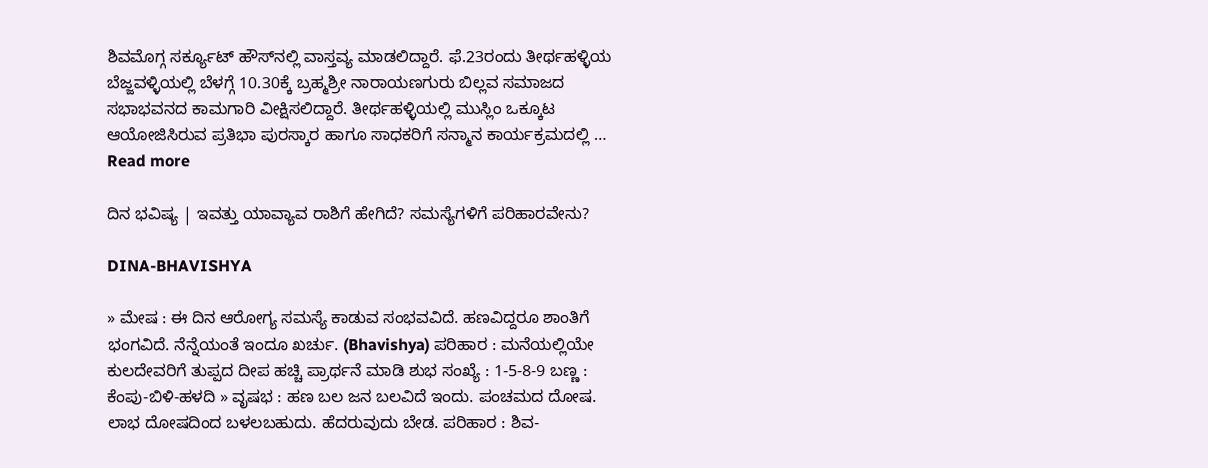ಶಿವಮೊಗ್ಗ ಸರ್ಕ್ಯೂಟ್‌ ಹೌಸ್‌ನಲ್ಲಿ ವಾಸ್ತವ್ಯ ಮಾಡಲಿದ್ದಾರೆ. ಫೆ.23ರಂದು ತೀರ್ಥಹಳ್ಳಿಯ ಬೆಜ್ಜವಳ್ಳಿಯಲ್ಲಿ ಬೆಳಗ್ಗೆ 10.30ಕ್ಕೆ ಬ್ರಹ್ಮಶ್ರೀ ನಾರಾಯಣಗುರು ಬಿಲ್ಲವ ಸಮಾಜದ ಸಭಾಭವನದ ಕಾಮಗಾರಿ ವೀಕ್ಷಿಸಲಿದ್ದಾರೆ. ತೀರ್ಥಹಳ್ಳಿಯಲ್ಲಿ ಮುಸ್ಲಿಂ ಒಕ್ಕೂಟ ಆಯೋಜಿಸಿರುವ ಪ್ರತಿಭಾ ಪುರಸ್ಕಾರ ಹಾಗೂ ಸಾಧಕರಿಗೆ ಸನ್ಮಾನ ಕಾರ್ಯಕ್ರಮದಲ್ಲಿ … Read more

ದಿನ ಭವಿಷ್ಯ | ಇವತ್ತು ಯಾವ್ಯಾವ ರಾಶಿಗೆ ಹೇಗಿದೆ? ಸಮಸ್ಯೆಗಳಿಗೆ ಪರಿಹಾರವೇನು?

DINA-BHAVISHYA

» ಮೇಷ : ಈ ದಿನ ಆರೋಗ್ಯ ಸಮಸ್ಯೆ ಕಾಡುವ ಸಂಭವವಿದೆ. ಹಣವಿದ್ದರೂ ಶಾಂತಿಗೆ ಭಂಗವಿದೆ. ನೆನ್ನೆಯಂತೆ ಇಂದೂ ಖರ್ಚು. (Bhavishya) ಪರಿಹಾರ : ಮನೆಯಲ್ಲಿಯೇ ಕುಲದೇವರಿಗೆ ತುಪ್ಪದ ದೀಪ ಹಚ್ಚಿ ಪ್ರಾರ್ಥನೆ ಮಾಡಿ ಶುಭ ಸಂಖ್ಯೆ : 1-5-8-9 ಬಣ್ಣ : ಕೆಂಪು-ಬಿಳಿ-ಹಳದಿ » ವೃಷಭ : ಹಣ ಬಲ ಜನ ಬಲವಿದೆ ಇಂದು. ಪಂಚಮದ ದೋಷ. ಲಾಭ ದೋಷದಿಂದ ಬಳಲಬಹುದು. ಹೆದರುವುದು ಬೇಡ. ಪರಿಹಾರ : ಶಿವ-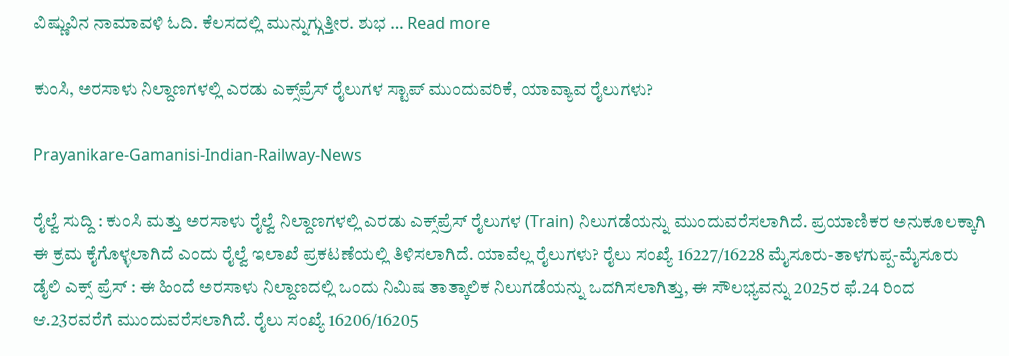ವಿಷ್ಣುವಿನ ನಾಮಾವಳಿ ಓದಿ. ಕೆಲಸದಲ್ಲಿ ಮುನ್ನುಗ್ಗುತ್ತೀರ. ಶುಭ … Read more

ಕುಂಸಿ, ಅರಸಾಳು ನಿಲ್ದಾಣಗಳಲ್ಲಿ ಎರಡು ಎಕ್ಸ್‌ಪ್ರೆಸ್‌ ರೈಲುಗಳ ಸ್ಟಾಪ್‌ ಮುಂದುವರಿಕೆ, ಯಾವ್ಯಾವ ರೈಲುಗಳು?

Prayanikare-Gamanisi-Indian-Railway-News

ರೈಲ್ವೆ ಸುದ್ದಿ : ಕುಂಸಿ ಮತ್ತು ಅರಸಾಳು ರೈಲ್ವೆ ನಿ‍ಲ್ದಾಣಗಳಲ್ಲಿ ಎರಡು ಎಕ್ಸ್‌ಪ್ರೆಸ್‌ ರೈಲುಗಳ (Train) ನಿಲುಗಡೆಯನ್ನು ಮುಂದುವರೆಸಲಾಗಿದೆ. ಪ್ರಯಾಣಿಕರ ಅನುಕೂಲಕ್ಕಾಗಿ ಈ ಕ್ರಮ ಕೈಗೊಳ್ಳಲಾಗಿದೆ ಎಂದು ರೈಲ್ವೆ ಇಲಾಖೆ ಪ್ರಕಟಣೆಯಲ್ಲಿ ತಿಳಿಸಲಾಗಿದೆ. ಯಾವೆಲ್ಲ ರೈಲುಗಳು? ರೈಲು ಸಂಖ್ಯೆ 16227/16228 ಮೈಸೂರು-ತಾಳಗುಪ್ಪ-ಮೈಸೂರು ಡೈಲಿ ಎಕ್ಸ್ ಪ್ರೆಸ್ : ಈ ಹಿಂದೆ ಅರಸಾಳು ನಿಲ್ದಾಣದಲ್ಲಿ ಒಂದು ನಿಮಿಷ ತಾತ್ಕಾಲಿಕ ನಿಲುಗಡೆಯನ್ನು ಒದಗಿಸಲಾಗಿತ್ತು, ಈ ಸೌಲಭ್ಯವನ್ನು 2025ರ ಫೆ.24 ರಿಂದ ಆ.23ರವರೆಗೆ ಮುಂದುವರೆಸಲಾಗಿದೆ. ರೈಲು ಸಂಖ್ಯೆ 16206/16205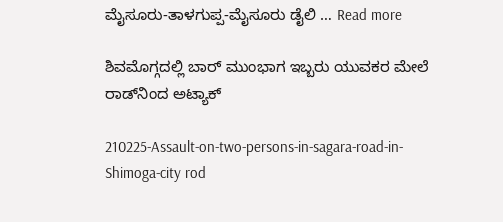ಮೈಸೂರು-ತಾಳಗುಪ್ಪ-ಮೈಸೂರು ಡೈಲಿ … Read more

ಶಿವಮೊಗ್ಗದಲ್ಲಿ ಬಾರ್‌ ಮುಂಭಾಗ ಇಬ್ಬರು ಯುವಕರ ಮೇಲೆ ರಾಡ್‌ನಿಂದ ಅಟ್ಯಾಕ್‌

210225-Assault-on-two-persons-in-sagara-road-in-Shimoga-city rod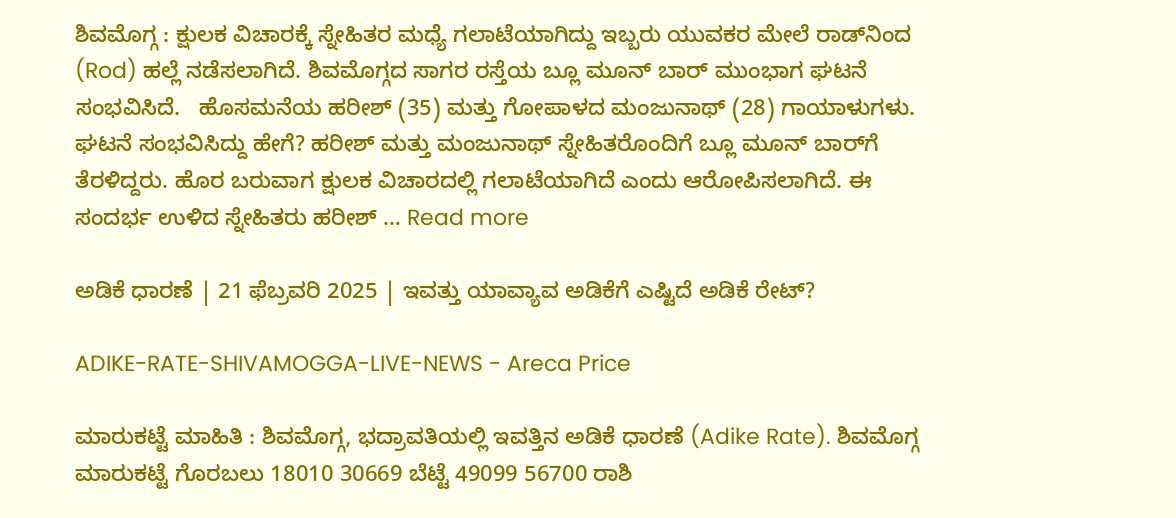ಶಿವಮೊಗ್ಗ : ಕ್ಷುಲಕ ವಿಚಾರಕ್ಕೆ ಸ್ನೇಹಿತರ ಮಧ್ಯೆ ಗಲಾಟೆಯಾಗಿದ್ದು ಇಬ್ಬರು ಯುವಕರ ಮೇಲೆ ರಾಡ್‌ನಿಂದ (Rod) ಹಲ್ಲೆ ನಡೆಸಲಾಗಿದೆ. ಶಿವಮೊಗ್ಗದ ಸಾಗರ ರಸ್ತೆಯ ಬ್ಲೂ ಮೂನ್‌ ಬಾರ್‌ ಮುಂಭಾಗ ಘಟನೆ ಸಂಭವಿಸಿದೆ.   ಹೊಸಮನೆಯ ಹರೀಶ್‌ (35) ಮತ್ತು ಗೋಪಾಳದ ಮಂಜುನಾಥ್‌ (28) ಗಾಯಾಳುಗಳು. ಘಟನೆ ಸಂಭವಿಸಿದ್ದು ಹೇಗೆ? ಹರೀಶ್‌ ಮತ್ತು ಮಂಜುನಾಥ್‌ ಸ್ನೇಹಿತರೊಂದಿಗೆ ಬ್ಲೂ ಮೂನ್‌ ಬಾರ್‌ಗೆ ತೆರಳಿದ್ದರು. ಹೊರ ಬರುವಾಗ ಕ್ಷುಲಕ ವಿಚಾರದಲ್ಲಿ ಗಲಾಟೆಯಾಗಿದೆ ಎಂದು ಆರೋಪಿಸಲಾಗಿದೆ. ಈ ಸಂದರ್ಭ ಉಳಿದ ಸ್ನೇಹಿತರು ಹರೀಶ್‌ … Read more

ಅಡಿಕೆ ಧಾರಣೆ | 21 ಫೆಬ್ರವರಿ 2025 | ಇವತ್ತು ಯಾವ್ಯಾವ ಅಡಿಕೆಗೆ ಎಷ್ಟಿದೆ ಅಡಿಕೆ ರೇಟ್?

ADIKE-RATE-SHIVAMOGGA-LIVE-NEWS - Areca Price

ಮಾರುಕಟ್ಟೆ ಮಾಹಿತಿ : ಶಿವಮೊಗ್ಗ, ಭದ್ರಾವತಿಯಲ್ಲಿ ಇವತ್ತಿನ ಅಡಿಕೆ ಧಾರಣೆ (Adike Rate). ಶಿವಮೊಗ್ಗ ಮಾರುಕಟ್ಟೆ ಗೊರಬಲು 18010 30669 ಬೆಟ್ಟೆ 49099 56700 ರಾಶಿ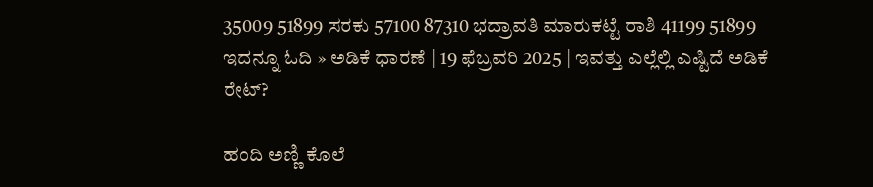35009 51899 ಸರಕು 57100 87310 ಭದ್ರಾವತಿ ಮಾರುಕಟ್ಟೆ ರಾಶಿ 41199 51899 ಇದನ್ನೂ ಓದಿ » ಅಡಿಕೆ ಧಾರಣೆ | 19 ಫೆಬ್ರವರಿ 2025 | ಇವತ್ತು ಎಲ್ಲೆಲ್ಲಿ ಎಷ್ಟಿದೆ ಅಡಿಕೆ ರೇಟ್?

ಹಂದಿ ಅಣ್ಣಿ ಕೊಲೆ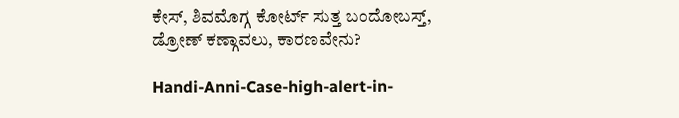ಕೇಸ್‌, ಶಿವಮೊಗ್ಗ ಕೋರ್ಟ್‌ ಸುತ್ತ ಬಂದೋಬಸ್ತ್‌, ಡ್ರೋಣ್‌ ಕಣ್ಗಾವಲು, ಕಾರಣವೇನು?

Handi-Anni-Case-high-alert-in-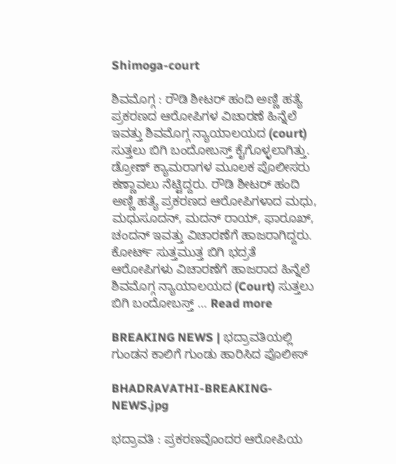Shimoga-court

ಶಿವಮೊಗ್ಗ : ರೌಡಿ ಶೀಟರ್‌ ಹಂದಿ ಅಣ್ಣಿ ಹತ್ಯೆ ಪ್ರಕರಣದ ಆರೋಪಿಗಳ ವಿಚಾರಣೆ ಹಿನ್ನೆಲೆ ಇವತ್ತು ಶಿವಮೊಗ್ಗ ನ್ಯಾಯಾಲಯದ (court) ಸುತ್ತಲು ಬಿಗಿ ಬಂದೋಬಸ್ತ್‌ ಕೈಗೊಳ್ಳಲಾಗಿತ್ತು. ಡ್ರೋಣ್‌ ಕ್ಯಾಮರಾಗಳ ಮೂಲಕ ಪೊಲೀಸರು ಕಣ್ಣಾವಲು ನೆಟ್ಟಿದ್ದರು. ರೌಡಿ ಶೀಟರ್‌ ಹಂದಿ ಅಣ್ಣಿ ಹತ್ಯೆ ಪ್ರಕರಣದ ಆರೋಪಿಗಳಾದ ಮಧು, ಮಧುಸೂದನ್‌, ಮದನ್‌ ರಾಯ್‌, ಫಾರೂಖ್‌, ಚಂದನ್‌ ಇವತ್ತು ವಿಚಾರಣೆಗೆ ಹಾಜರಾಗಿದ್ದರು. ಕೋರ್ಟ್‌ ಸುತ್ತಮುತ್ತ ಬಿಗಿ ಭದ್ರತೆ ಆರೋಪಿಗಳು ವಿಚಾರಣೆಗೆ ಹಾಜರಾದ ಹಿನ್ನೆಲೆ ಶಿವಮೊಗ್ಗ ನ್ಯಾಯಾಲಯದ (Court) ಸುತ್ತಲು ಬಿಗಿ ಬಂದೋಬಸ್ತ್‌ … Read more

BREAKING NEWS | ಭದ್ರಾವತಿಯಲ್ಲಿ ಗುಂಡನ ಕಾಲಿಗೆ ಗುಂಡು ಹಾರಿಸಿದ ಪೊಲೀಸ್

BHADRAVATHI-BREAKING-NEWS.jpg

ಭದ್ರಾವತಿ : ಪ್ರಕರಣವೊಂದರ ಆರೋಪಿಯ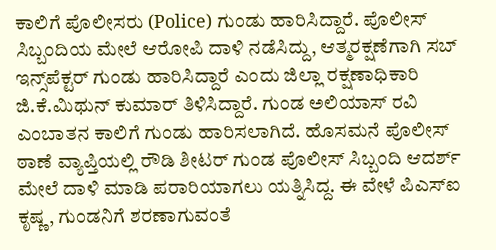ಕಾಲಿಗೆ ಪೊಲೀಸರು (Police) ಗುಂಡು ಹಾರಿಸಿದ್ದಾರೆ. ಪೊಲೀಸ್‌ ಸಿಬ್ಬಂದಿಯ ಮೇಲೆ ಆರೋಪಿ ದಾಳಿ ನಡೆಸಿದ್ದು, ಆತ್ಮರಕ್ಷಣೆಗಾಗಿ ಸಬ್‌ ಇನ್ಸ್‌ಪೆಕ್ಟರ್‌ ಗುಂಡು ಹಾರಿಸಿದ್ದಾರೆ ಎಂದು ಜಿಲ್ಲಾ ರಕ್ಷಣಾಧಿಕಾರಿ ಜಿ.ಕೆ.ಮಿಥುನ್‌ ಕುಮಾರ್‌ ತಿಳಿಸಿದ್ದಾರೆ. ಗುಂಡ ಅಲಿಯಾಸ್‌ ರವಿ ಎಂಬಾತನ ಕಾಲಿಗೆ ಗುಂಡು ಹಾರಿಸಲಾಗಿದೆ. ಹೊಸಮನೆ ಪೊಲೀಸ್‌ ಠಾಣೆ ವ್ಯಾಪ್ತಿಯಲ್ಲಿ ರೌಡಿ ಶೀಟರ್‌ ಗುಂಡ ಪೊಲೀಸ್‌ ಸಿಬ್ಬಂದಿ ಆದರ್ಶ್‌ ಮೇಲೆ ದಾಳಿ ಮಾಡಿ ಪರಾರಿಯಾಗಲು ಯತ್ನಿಸಿದ್ದ. ಈ ವೇಳೆ ಪಿಎಸ್‌ಐ ಕೃಷ್ಣ, ಗುಂಡನಿಗೆ ಶರಣಾಗುವಂತೆ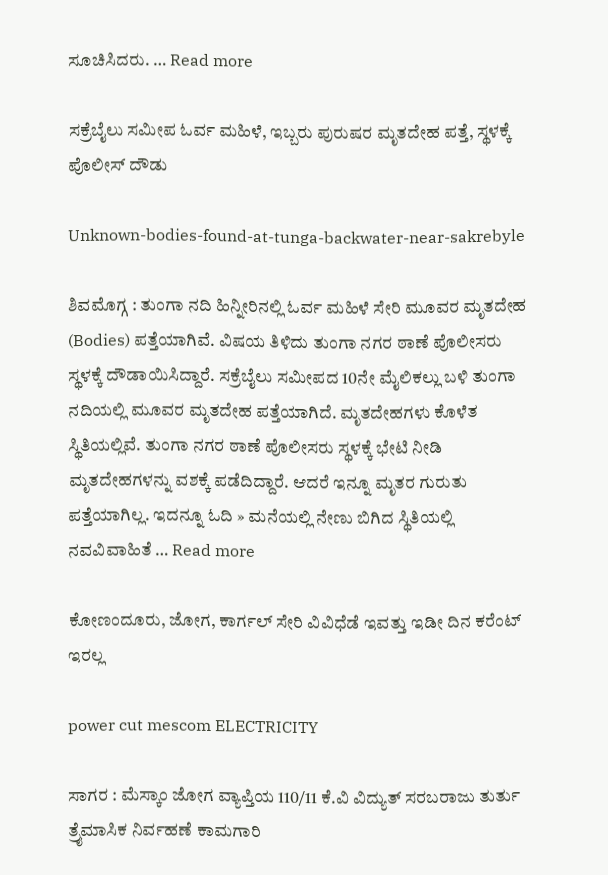ಸೂಚಿಸಿದರು. … Read more

ಸಕ್ರೆಬೈಲು ಸಮೀಪ ಓರ್ವ ಮಹಿಳೆ, ಇಬ್ಬರು ಪುರುಷರ ಮೃತದೇಹ ಪತ್ತೆ, ಸ್ಥಳಕ್ಕೆ ಪೊಲೀಸ್‌ ದೌಡು

Unknown-bodies-found-at-tunga-backwater-near-sakrebyle

ಶಿವಮೊಗ್ಗ : ತುಂಗಾ ನದಿ ಹಿನ್ನೀರಿನಲ್ಲಿ ಓರ್ವ ಮಹಿಳೆ ಸೇರಿ ಮೂವರ ಮೃತದೇಹ (Bodies) ಪತ್ತೆಯಾಗಿವೆ. ವಿಷಯ ತಿಳಿದು ತುಂಗಾ ನಗರ ಠಾಣೆ ಪೊಲೀಸರು ಸ್ಥಳಕ್ಕೆ ದೌಡಾಯಿಸಿದ್ದಾರೆ. ಸಕ್ರೆಬೈಲು ಸಮೀಪದ 10ನೇ ಮೈಲಿಕಲ್ಲು ಬಳಿ ತುಂಗಾ ನದಿಯಲ್ಲಿ ಮೂವರ ಮೃತದೇಹ ಪತ್ತೆಯಾಗಿದೆ. ಮೃತದೇಹಗಳು ಕೊಳೆತ ಸ್ಥಿತಿಯಲ್ಲಿವೆ. ತುಂಗಾ ನಗರ ಠಾಣೆ ಪೊಲೀಸರು ಸ್ಥಳಕ್ಕೆ ಭೇಟಿ ನೀಡಿ ಮೃತದೇಹಗಳನ್ನು ವಶಕ್ಕೆ ಪಡೆದಿದ್ದಾರೆ. ಆದರೆ ಇನ್ನೂ ಮೃತರ ಗುರುತು ಪತ್ತೆಯಾಗಿಲ್ಲ. ಇದನ್ನೂ ಓದಿ » ಮನೆಯಲ್ಲಿ ನೇಣು ಬಿಗಿದ ಸ್ಥಿತಿಯಲ್ಲಿ ನವವಿವಾಹಿತೆ … Read more

ಕೋಣಂದೂರು, ಜೋಗ, ಕಾರ್ಗಲ್‌ ಸೇರಿ ವಿವಿಧೆಡೆ ಇವತ್ತು ಇಡೀ ದಿನ ಕರೆಂಟ್‌ ಇರಲ್ಲ

power cut mescom ELECTRICITY

ಸಾಗರ : ಮೆಸ್ಕಾಂ ಜೋಗ ವ್ಯಾಪ್ತಿಯ 110/11 ಕೆ.ವಿ ವಿದ್ಯುತ್ ಸರಬರಾಜು ತುರ್ತು ತ್ರೈಮಾಸಿಕ ನಿರ್ವಹಣೆ ಕಾಮಗಾರಿ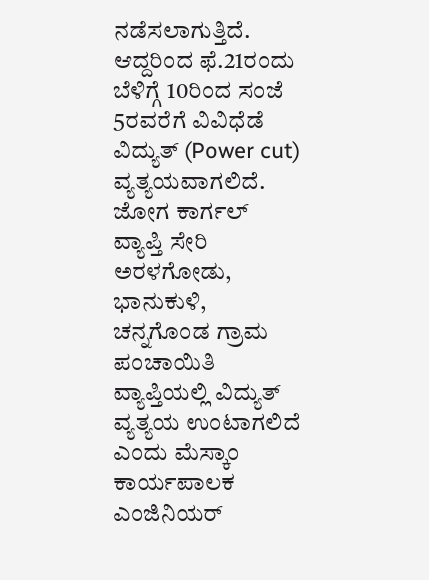ನಡೆಸಲಾಗುತ್ತಿದೆ. ಆದ್ದರಿಂದ ಫೆ.21ರಂದು ಬೆಳಿಗ್ಗೆ 10ರಿಂದ ಸಂಜೆ 5ರವರೆಗೆ ವಿವಿಧೆಡೆ ವಿದ್ಯುತ್‌ (Power cut) ವ್ಯತ್ಯಯವಾಗಲಿದೆ. ಜೋಗ ಕಾರ್ಗಲ್ ವ್ಯಾಪ್ತಿ ಸೇರಿ ಅರಳಗೋಡು, ಭಾನುಕುಳಿ, ಚನ್ನಗೊಂಡ ಗ್ರಾಮ ಪಂಚಾಯಿತಿ ವ್ಯಾಪ್ತಿಯಲ್ಲಿ ವಿದ್ಯುತ್ ವ್ಯತ್ಯಯ ಉಂಟಾಗಲಿದೆ ಎಂದು ಮೆಸ್ಕಾಂ ಕಾರ್ಯಪಾಲಕ ಎಂಜಿನಿಯರ್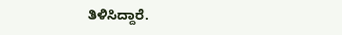ತಿಳಿಸಿದ್ದಾರೆ.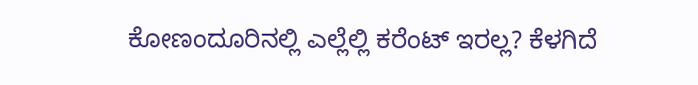ಕೋಣಂದೂರಿನಲ್ಲಿ ಎಲ್ಲೆಲ್ಲಿ ಕರೆಂಟ್‌ ಇರಲ್ಲ? ಕೆಳಗಿದೆ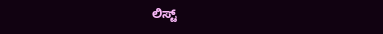ಲಿಸ್ಟ್‌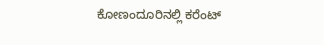ಕೋಣಂದೂರಿನಲ್ಲಿ ಕರೆಂಟ್‌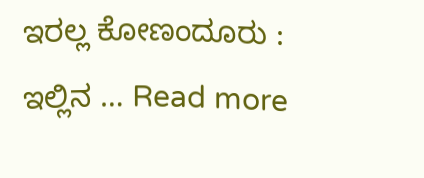ಇರಲ್ಲ ಕೋಣಂದೂರು : ಇಲ್ಲಿನ … Read more